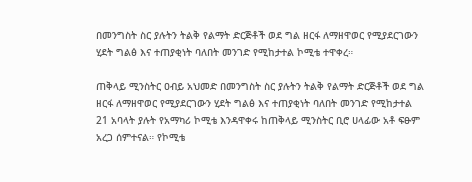በመንግስት ስር ያሉትን ትልቅ የልማት ድርጅቶች ወደ ግል ዘርፋ ለማዘዋወር የሚያደርገውን ሂደት ግልፅ እና ተጠያቂነት ባለበት መንገድ የሚከታተል ኮሚቴ ተዋቀረ።

ጠቅላይ ሚንስትር ዐብይ አህመድ በመንግስት ስር ያሉትን ትልቅ የልማት ድርጅቶች ወደ ግል ዘርፋ ለማዘዋወር የሚያደርገውን ሂደት ግልፅ እና ተጠያቂነት ባለበት መንገድ የሚከታተል 21 አባላት ያሉት የአማካሪ ኮሚቴ እንዳዋቀሩ ከጠቅላይ ሚንስትር ቢሮ ሀላፊው አቶ ፍፁም አረጋ ሰምተናል። የኮሚቴ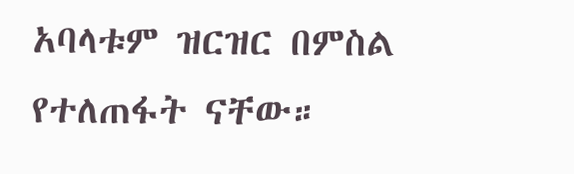አባላቱም ዝርዝር በምስል የተለጠፋት ናቸው።